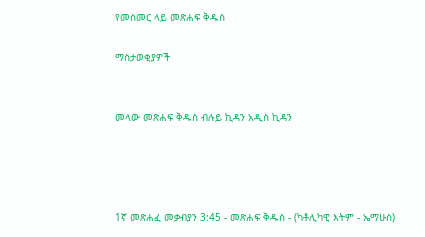የመስመር ላይ መጽሐፍ ቅዱስ

ማስታወቂያዎች


መላው መጽሐፍ ቅዱስ ብሉይ ኪዳን አዲስ ኪዳን




1ኛ መጽሐፈ መቃብያን 3:45 - መጽሐፍ ቅዱስ - (ካቶሊካዊ እትም - ኤማሁስ)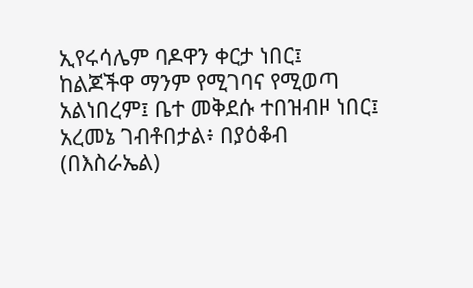ኢየሩሳሌም ባዶዋን ቀርታ ነበር፤ ከልጆችዋ ማንም የሚገባና የሚወጣ አልነበረም፤ ቤተ መቅደሱ ተበዝብዞ ነበር፤ አረመኔ ገብቶበታል፥ በያዕቆብ (በእስራኤል)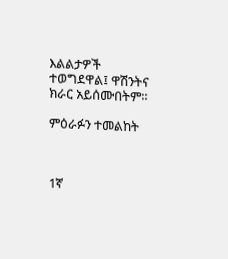እልልታዎች ተወግደዋል፤ ዋሽንትና ክራር አይሰሙበትም።

ምዕራፉን ተመልከት



1ኛ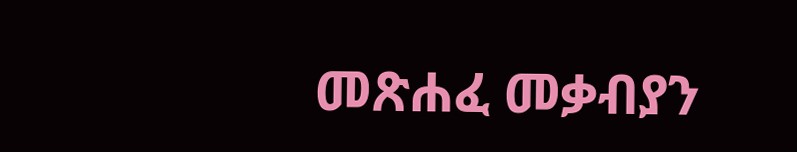መጽሐፈ መቃብያን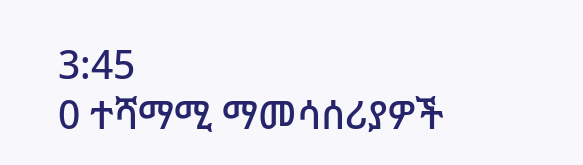3:45
0 ተሻማሚ ማመሳሰሪያዎች